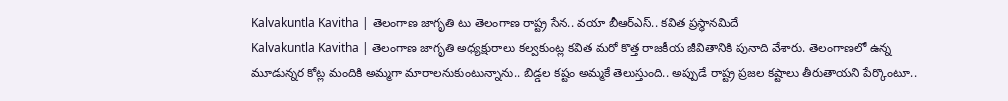Kalvakuntla Kavitha | తెలంగాణ జాగృతి టు తెలంగాణ రాష్ట్ర సేన.. వయా బీఆర్ఎస్.. కవిత ప్రస్థానమిదే
Kalvakuntla Kavitha | తెలంగాణ జాగృతి అధ్యక్షురాలు కల్వకుంట్ల కవిత మరో కొత్త రాజకీయ జీవితానికి పునాది వేశారు. తెలంగాణలో ఉన్న మూడున్నర కోట్ల మందికి అమ్మగా మారాలనుకుంటున్నాను.. బిడ్డల కష్టం అమ్మకే తెలుస్తుంది.. అప్పుడే రాష్ట్ర ప్రజల కష్టాలు తీరుతాయని పేర్కొంటూ..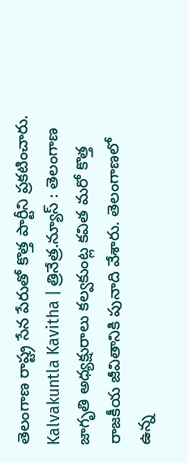తెలంగాణ రాష్ట్ర సేన పేరుతో కొత్త పార్టీని ప్రకటించారు.
Kalvakuntla Kavitha | త్రినేత్ర.న్యూస్ : తెలంగాణ జాగృతి అధ్యక్షురాలు కల్వకుంట్ల కవిత మరో కొత్త రాజకీయ జీవితానికి పునాది వేశారు. తెలంగాణలో ఉన్న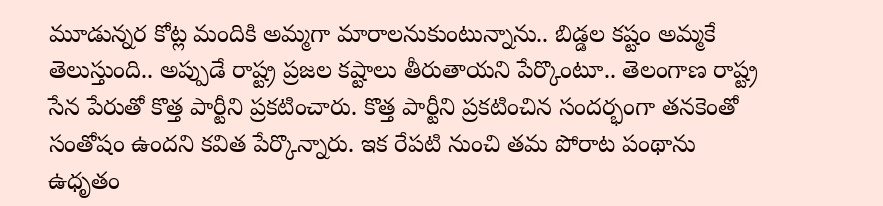మూడున్నర కోట్ల మందికి అమ్మగా మారాలనుకుంటున్నాను.. బిడ్డల కష్టం అమ్మకే తెలుస్తుంది.. అప్పుడే రాష్ట్ర ప్రజల కష్టాలు తీరుతాయని పేర్కొంటూ.. తెలంగాణ రాష్ట్ర సేన పేరుతో కొత్త పార్టీని ప్రకటించారు. కొత్త పార్టీని ప్రకటించిన సందర్భంగా తనకెంతో సంతోషం ఉందని కవిత పేర్కొన్నారు. ఇక రేపటి నుంచి తమ పోరాట పంథాను ఉధృతం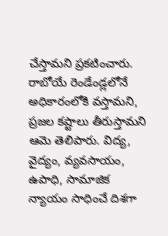చేస్తామని ప్రకటించారు. రాబోయే రెండేండ్లలోనే అధికారంలోకి వస్తామని, ప్రజల కష్టాలు తీరుస్తామని ఆమె తెలిపారు. విద్య, వైద్యం, వ్యవసాయం, ఉపాధి, సామాజిక న్యాయం సాధించే దిశగా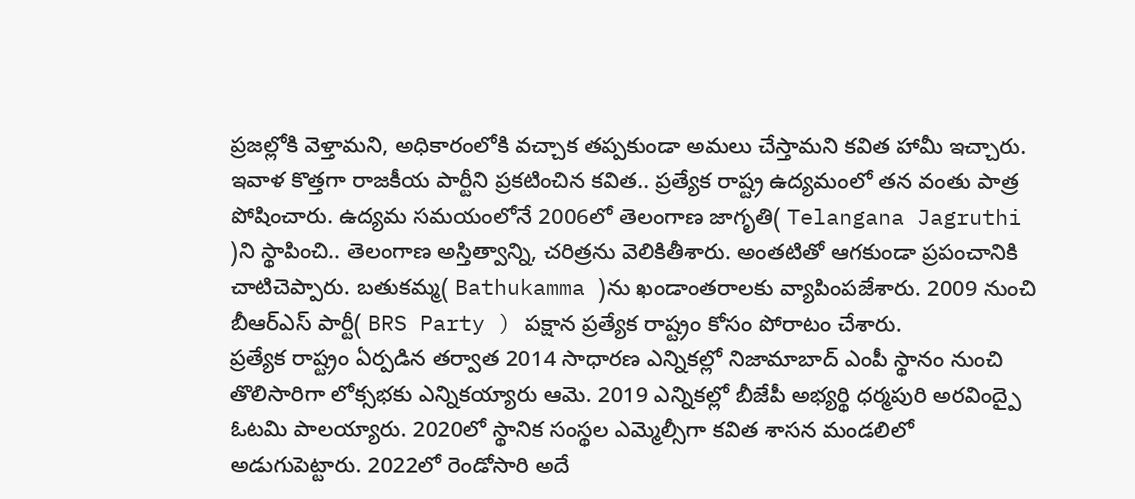ప్రజల్లోకి వెళ్తామని, అధికారంలోకి వచ్చాక తప్పకుండా అమలు చేస్తామని కవిత హామీ ఇచ్చారు.
ఇవాళ కొత్తగా రాజకీయ పార్టీని ప్రకటించిన కవిత.. ప్రత్యేక రాష్ట్ర ఉద్యమంలో తన వంతు పాత్ర పోషించారు. ఉద్యమ సమయంలోనే 2006లో తెలంగాణ జాగృతి( Telangana Jagruthi )ని స్థాపించి.. తెలంగాణ అస్తిత్వాన్ని, చరిత్రను వెలికితీశారు. అంతటితో ఆగకుండా ప్రపంచానికి చాటిచెప్పారు. బతుకమ్మ( Bathukamma )ను ఖండాంతరాలకు వ్యాపింపజేశారు. 2009 నుంచి బీఆర్ఎస్ పార్టీ( BRS Party ) పక్షాన ప్రత్యేక రాష్ట్రం కోసం పోరాటం చేశారు.
ప్రత్యేక రాష్ట్రం ఏర్పడిన తర్వాత 2014 సాధారణ ఎన్నికల్లో నిజామాబాద్ ఎంపీ స్థానం నుంచి తొలిసారిగా లోక్సభకు ఎన్నికయ్యారు ఆమె. 2019 ఎన్నికల్లో బీజేపీ అభ్యర్థి ధర్మపురి అరవింద్పై ఓటమి పాలయ్యారు. 2020లో స్థానిక సంస్థల ఎమ్మెల్సీగా కవిత శాసన మండలిలో అడుగుపెట్టారు. 2022లో రెండోసారి అదే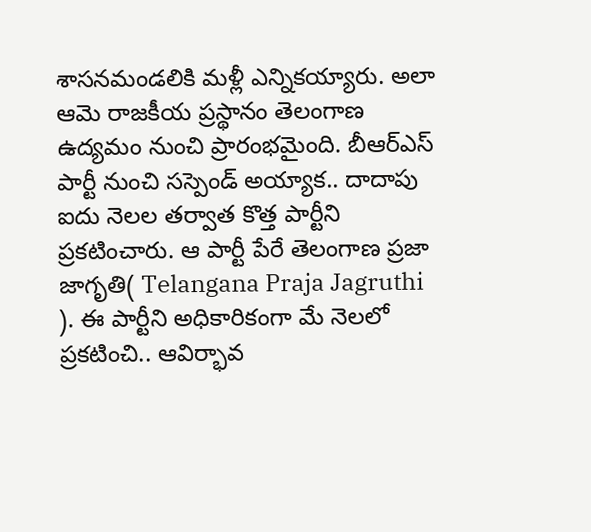శాసనమండలికి మళ్లీ ఎన్నికయ్యారు. అలా ఆమె రాజకీయ ప్రస్థానం తెలంగాణ ఉద్యమం నుంచి ప్రారంభమైంది. బీఆర్ఎస్ పార్టీ నుంచి సస్పెండ్ అయ్యాక.. దాదాపు ఐదు నెలల తర్వాత కొత్త పార్టీని ప్రకటించారు. ఆ పార్టీ పేరే తెలంగాణ ప్రజా జాగృతి( Telangana Praja Jagruthi ). ఈ పార్టీని అధికారికంగా మే నెలలో ప్రకటించి.. ఆవిర్భావ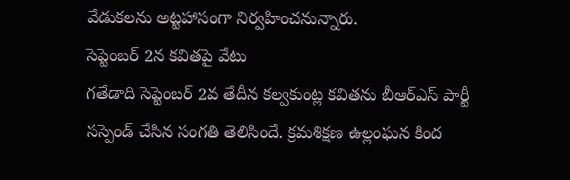వేడుకలను అట్టహాసంగా నిర్వహించనున్నారు.
సెప్టెంబర్ 2న కవితపై వేటు
గతేడాది సెప్టెంబర్ 2వ తేదీన కల్వకుంట్ల కవితను బీఆర్ఎస్ పార్టీ సస్పెండ్ చేసిన సంగతి తెలిసిందే. క్రమశిక్షణ ఉల్లంఘన కింద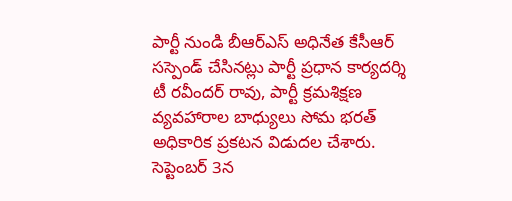పార్టీ నుండి బీఆర్ఎస్ అధినేత కేసీఆర్ సస్పెండ్ చేసినట్లు పార్టీ ప్రధాన కార్యదర్శి టీ రవీందర్ రావు, పార్టీ క్రమశిక్షణ వ్యవహారాల బాధ్యులు సోమ భరత్ అధికారిక ప్రకటన విడుదల చేశారు.
సెప్టెంబర్ 3న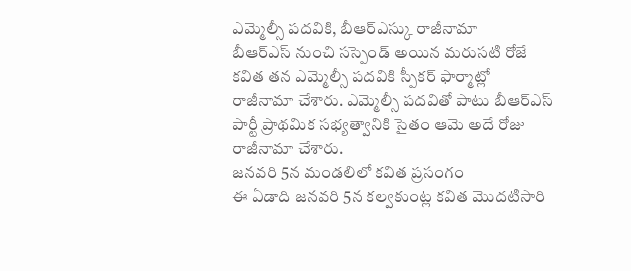ఎమ్మెల్సీ పదవికి, బీఆర్ఎస్కు రాజీనామా
బీఆర్ఎస్ నుంచి సస్పెండ్ అయిన మరుసటి రోజే కవిత తన ఎమ్మెల్సీ పదవికి స్పీకర్ ఫార్మాట్లో రాజీనామా చేశారు. ఎమ్మెల్సీ పదవితో పాటు బీఆర్ఎస్ పార్టీ ప్రాథమిక సభ్యత్వానికి సైతం ఆమె అదే రోజు రాజీనామా చేశారు.
జనవరి 5న మండలిలో కవిత ప్రసంగం
ఈ ఏడాది జనవరి 5న కల్వకుంట్ల కవిత మొదటిసారి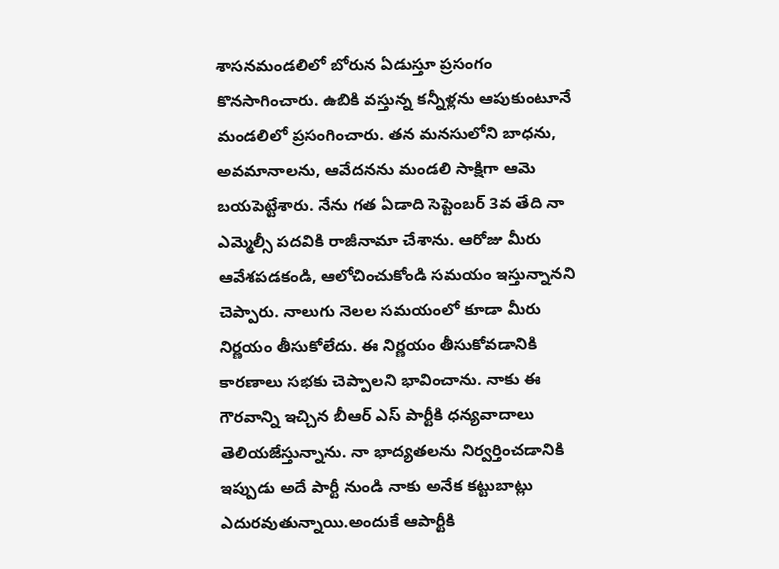శాసనమండలిలో బోరున ఏడుస్తూ ప్రసంగం కొనసాగించారు. ఉబికి వస్తున్న కన్నీళ్లను ఆపుకుంటూనే మండలిలో ప్రసంగించారు. తన మనసులోని బాధను, అవమానాలను, ఆవేదనను మండలి సాక్షిగా ఆమె బయపెట్టేశారు. నేను గత ఏడాది సెప్టెంబర్ 3వ తేది నా ఎమ్మెల్సీ పదవికి రాజీనామా చేశాను. ఆరోజు మీరు ఆవేశపడకండి, ఆలోచించుకోండి సమయం ఇస్తున్నానని చెప్పారు. నాలుగు నెలల సమయంలో కూడా మీరు నిర్ణయం తీసుకోలేదు. ఈ నిర్ణయం తీసుకోవడానికి కారణాలు సభకు చెప్పాలని భావించాను. నాకు ఈ గౌరవాన్ని ఇచ్చిన బీఆర్ ఎస్ పార్టీకి ధన్యవాదాలు తెలియజేస్తున్నాను. నా భాద్యతలను నిర్వర్తించడానికి ఇప్పుడు అదే పార్టీ నుండి నాకు అనేక కట్టుబాట్లు ఎదురవుతున్నాయి.అందుకే ఆపార్టీకి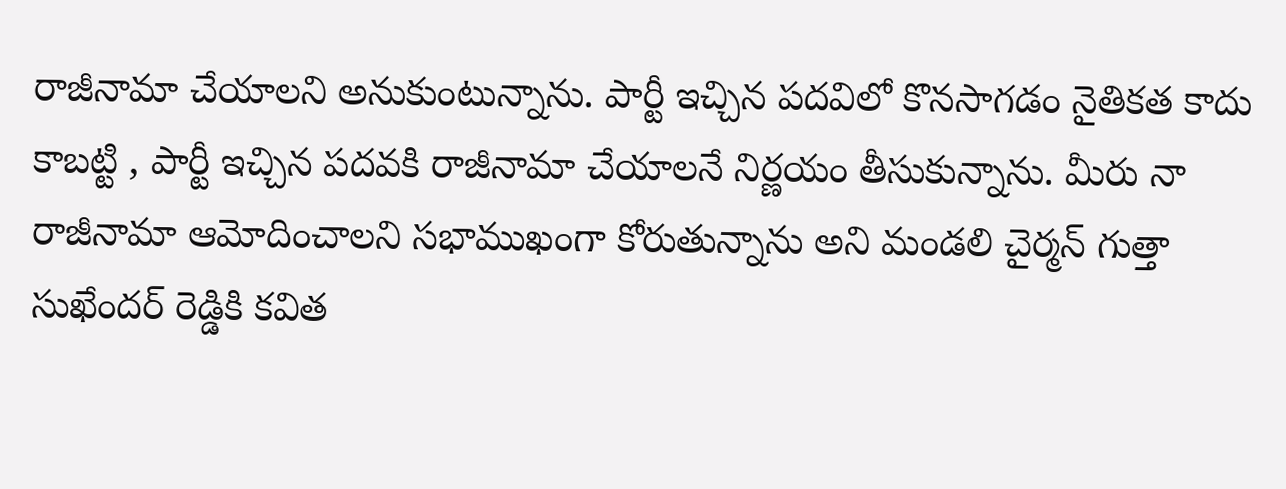రాజీనామా చేయాలని అనుకుంటున్నాను. పార్టీ ఇచ్చిన పదవిలో కొనసాగడం నైతికత కాదు కాబట్టి , పార్టీ ఇచ్చిన పదవకి రాజీనామా చేయాలనే నిర్ణయం తీసుకున్నాను. మీరు నా రాజీనామా ఆమోదించాలని సభాముఖంగా కోరుతున్నాను అని మండలి చైర్మన్ గుత్తా సుఖేందర్ రెడ్డికి కవిత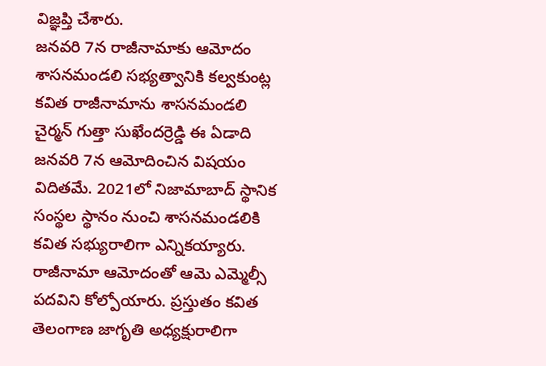విజ్ఞప్తి చేశారు.
జనవరి 7న రాజీనామాకు ఆమోదం
శాసనమండలి సభ్యత్వానికి కల్వకుంట్ల కవిత రాజీనామాను శాసనమండలి చైర్మన్ గుత్తా సుఖేందర్రెడ్డి ఈ ఏడాది జనవరి 7న ఆమోదించిన విషయం విదితమే. 2021లో నిజామాబాద్ స్థానిక సంస్థల స్థానం నుంచి శాసనమండలికి కవిత సభ్యురాలిగా ఎన్నికయ్యారు. రాజీనామా ఆమోదంతో ఆమె ఎమ్మెల్సీ పదవిని కోల్పోయారు. ప్రస్తుతం కవిత తెలంగాణ జాగృతి అధ్యక్షురాలిగా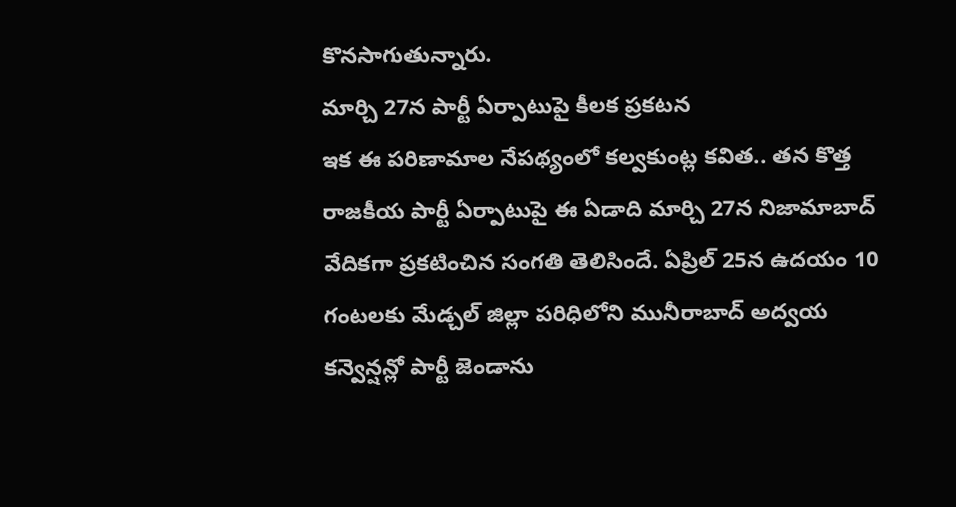కొనసాగుతున్నారు.
మార్చి 27న పార్టీ ఏర్పాటుపై కీలక ప్రకటన
ఇక ఈ పరిణామాల నేపథ్యంలో కల్వకుంట్ల కవిత.. తన కొత్త రాజకీయ పార్టీ ఏర్పాటుపై ఈ ఏడాది మార్చి 27న నిజామాబాద్ వేదికగా ప్రకటించిన సంగతి తెలిసిందే. ఏప్రిల్ 25న ఉదయం 10 గంటలకు మేడ్చల్ జిల్లా పరిధిలోని మునీరాబాద్ అద్వయ కన్వెన్షన్లో పార్టీ జెండాను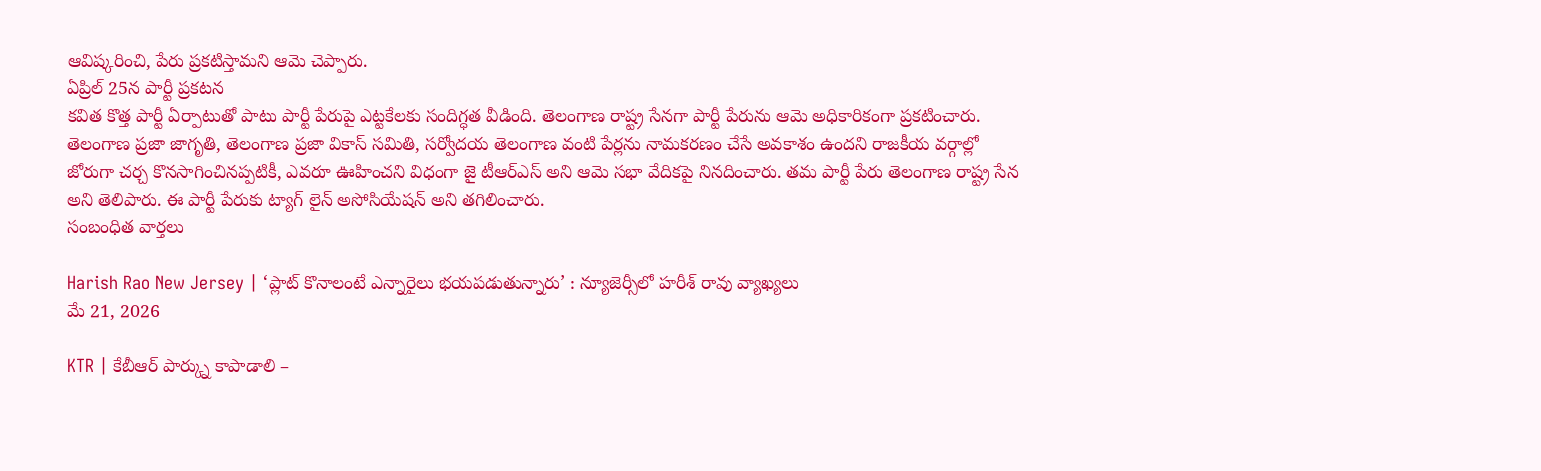ఆవిష్కరించి, పేరు ప్రకటిస్తామని ఆమె చెప్పారు.
ఏప్రిల్ 25న పార్టీ ప్రకటన
కవిత కొత్త పార్టీ ఏర్పాటుతో పాటు పార్టీ పేరుపై ఎట్టకేలకు సందిగ్ధత వీడింది. తెలంగాణ రాష్ట్ర సేనగా పార్టీ పేరును ఆమె అధికారికంగా ప్రకటించారు. తెలంగాణ ప్రజా జాగృతి, తెలంగాణ ప్రజా వికాస్ సమితి, సర్వోదయ తెలంగాణ వంటి పేర్లను నామకరణం చేసే అవకాశం ఉందని రాజకీయ వర్గాల్లో జోరుగా చర్చ కొనసాగించినప్పటికీ, ఎవరూ ఊహించని విధంగా జై టీఆర్ఎస్ అని ఆమె సభా వేదికపై నినదించారు. తమ పార్టీ పేరు తెలంగాణ రాష్ట్ర సేన అని తెలిపారు. ఈ పార్టీ పేరుకు ట్యాగ్ లైన్ అసోసియేషన్ అని తగిలించారు.
సంబంధిత వార్తలు

Harish Rao New Jersey | ‘ప్లాట్ కొనాలంటే ఎన్నారైలు భయపడుతున్నారు’ : న్యూజెర్సీలో హరీశ్ రావు వ్యాఖ్యలు
మే 21, 2026

KTR | కేబీఆర్ పార్క్ను కాపాడాలి –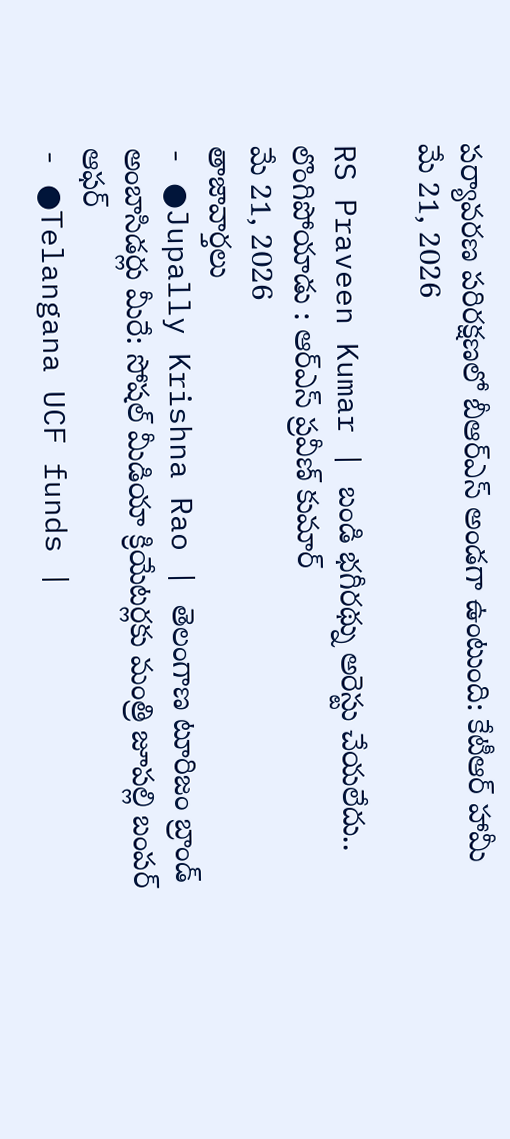పర్యావరణ పరిరక్షణలో బీఆర్ఎస్ అండగా ఉంటుంది: కేటీఆర్ హామీ
మే 21, 2026

RS Praveen Kumar | బండి భగీరథ్ను అరెస్టు చేయలేదు.. లొంగిపోయాడు : ఆర్ఎస్ ప్రవీణ్ కుమార్
మే 21, 2026
తాజావార్తలు
- ●Jupally Krishna Rao | తెలంగాణ టూరిజం బ్రాండ్ అంబాసిడర్లు మీరే: సోషల్ మీడియా క్రియేటర్లకు మంత్రి జూపల్లి బంపర్ ఆఫర్
- ●Telangana UCF funds |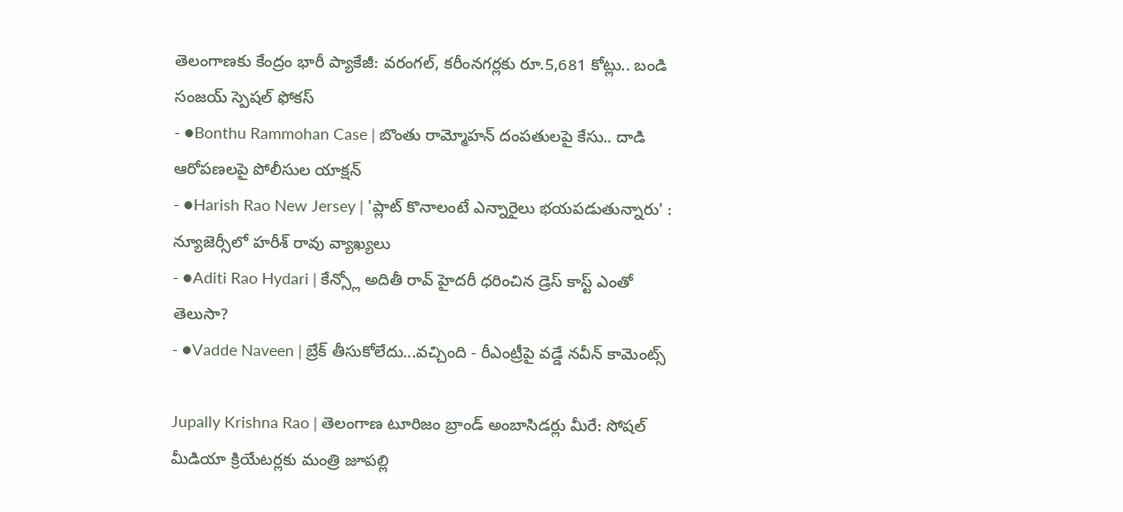తెలంగాణకు కేంద్రం భారీ ప్యాకేజీ: వరంగల్, కరీంనగర్లకు రూ.5,681 కోట్లు.. బండి సంజయ్ స్పెషల్ ఫోకస్
- ●Bonthu Rammohan Case | బొంతు రామ్మోహన్ దంపతులపై కేసు.. దాడి ఆరోపణలపై పోలీసుల యాక్షన్
- ●Harish Rao New Jersey | 'ప్లాట్ కొనాలంటే ఎన్నారైలు భయపడుతున్నారు' : న్యూజెర్సీలో హరీశ్ రావు వ్యాఖ్యలు
- ●Aditi Rao Hydari | కేన్స్లో అదితీ రావ్ హైదరీ ధరించిన డ్రెస్ కాస్ట్ ఎంతో తెలుసా?
- ●Vadde Naveen | బ్రేక్ తీసుకోలేదు...వచ్చింది - రీఎంట్రీపై వడ్డే నవీన్ కామెంట్స్

Jupally Krishna Rao | తెలంగాణ టూరిజం బ్రాండ్ అంబాసిడర్లు మీరే: సోషల్ మీడియా క్రియేటర్లకు మంత్రి జూపల్లి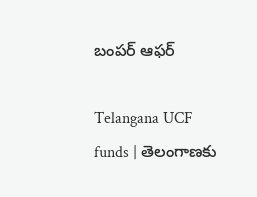బంపర్ ఆఫర్

Telangana UCF funds | తెలంగాణకు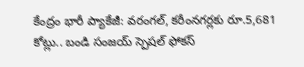కేంద్రం భారీ ప్యాకేజీ: వరంగల్, కరీంనగర్లకు రూ.5,681 కోట్లు.. బండి సంజయ్ స్పెషల్ ఫోకస్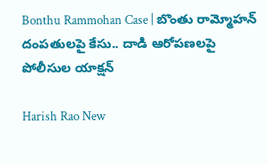Bonthu Rammohan Case | బొంతు రామ్మోహన్ దంపతులపై కేసు.. దాడి ఆరోపణలపై పోలీసుల యాక్షన్

Harish Rao New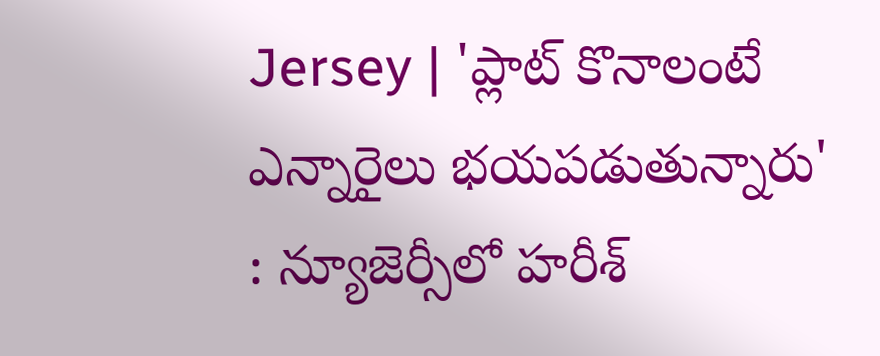Jersey | 'ప్లాట్ కొనాలంటే ఎన్నారైలు భయపడుతున్నారు' : న్యూజెర్సీలో హరీశ్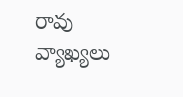రావు వ్యాఖ్యలు